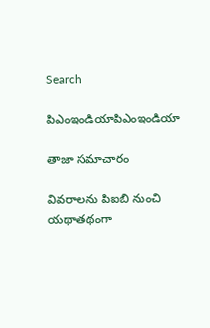Search

పిఎంఇండియాపిఎంఇండియా

తాజా స‌మాచారం

వివరాలను పిఐబి నుంచి యథాతథంగా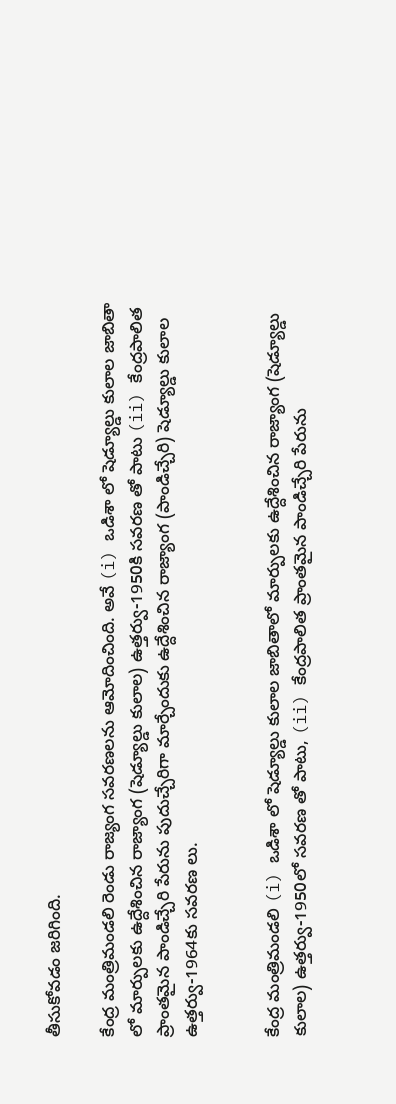తీసుకోవడం జరిగింది.

కేంద్ర మంత్రిమండ‌లి రెండు రాజ్యంగ స‌వ‌ర‌ణ‌ల‌ను ఆమోదించింది. అవే (i) ఒడిశా లో షెడ్యూల్డు కులాల జాబితా లో మార్పుల‌కు ఉద్దేశించిన రాజ్యాంగ (షెడ్యూల్డు కులాల‌) ఉత్త‌ర్వు-1950కి స‌వ‌ర‌ణ‌ తో పాటు (ii) కేంద్రపాలిత ప్రాంత‌మైన పాండిచ్చేరి పేరును పుదుచ్చేరిగా మార్చేందుకు ఉద్దేశించిన‌ రాజ్యాంగ (పాండిచ్చేరి) షెడ్యూల్డు కులాల ఉత్త‌ర్వు-1964కు స‌వ‌ర‌ణ‌ లు.


కేంద్ర మంత్రిమండ‌లి (i) ఒడిశా లో షెడ్యూల్డు కులాల జాబితాలో మార్పుల‌కు ఉద్దేశించిన రాజ్యాంగ (షెడ్యూల్డు కులాల‌) ఉత్త‌ర్వు-1950లో స‌వ‌ర‌ణ‌ తో పాటు, (ii) కేంద్రపాలిత ప్రాంత‌మైన పాండిచ్చేరి పేరును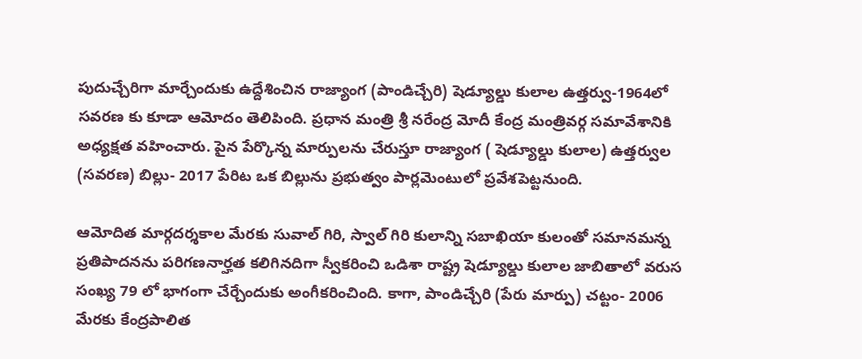పుదుచ్చేరిగా మార్చేందుకు ఉద్దేశించిన‌ రాజ్యాంగ (పాండిచ్చేరి) షెడ్యూల్డు కులాల ఉత్త‌ర్వు-1964లో స‌వ‌ర‌ణ‌ కు కూడా ఆమోదం తెలిపింది. ప్ర‌ధాన‌ మంత్రి శ్రీ న‌రేంద్ర‌ మోదీ కేంద్ర మంత్రివర్గ సమావేశానికి అధ్య‌క్ష‌త‌ వహించారు. పైన పేర్కొన్న మార్పుల‌ను చేరుస్తూ రాజ్యాంగ ( షెడ్యూల్డు కులాల) ఉత్త‌ర్వుల (స‌వ‌ర‌ణ‌) బిల్లు- 2017 పేరిట ఒక బిల్లును ప్ర‌భుత్వం పార్ల‌మెంటులో ప్ర‌వేశ‌పెట్ట‌నుంది.

ఆమోదిత మార్గ‌ద‌ర్శ‌కాల మేర‌కు సువాల్ గిరి, స్వాల్ గిరి కులాన్ని స‌బాఖియా కులంతో స‌మానమ‌న్న ప్ర‌తిపాద‌న‌ను ప‌రిగ‌ణ‌నార్హ‌త క‌లిగిన‌దిగా స్వీక‌రించి ఒడిశా రాష్ట్ర షెడ్యూల్డు కులాల జాబితాలో వ‌రుస సంఖ్య 79 లో భాగంగా చేర్చేందుకు అంగీక‌రించింది. కాగా, పాండిచ్చేరి (పేరు మార్పు) చ‌ట్టం- 2006 మేర‌కు కేంద్ర‌పాలిత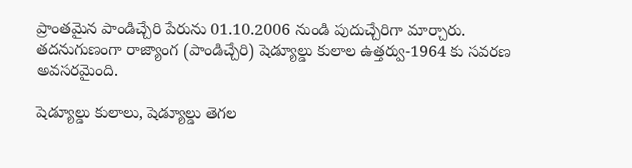ప్రాంత‌మైన పాండిచ్చేరి పేరును 01.10.2006 నుండి పుదుచ్చేరిగా మార్చారు. త‌ద‌నుగుణంగా రాజ్యాంగ (పాండిచ్చేరి) షెడ్యూల్డు కులాల ఉత్త‌ర్వు-1964 కు స‌వ‌ర‌ణ అవ‌స‌ర‌మైంది.

షెడ్యూల్డు కులాలు, షెడ్యూల్డు తెగ‌ల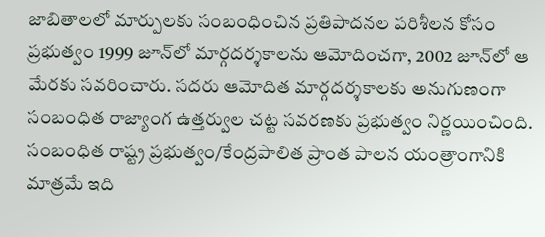జాబితాల‌లో మార్పుల‌కు సంబంధించిన ప్ర‌తిపాద‌న‌ల ప‌రిశీల‌న కోసం ప్ర‌భుత్వం 1999 జూన్‌లో మార్గ‌ద‌ర్శ‌కాల‌ను ఆమోదించగా, 2002 జూన్‌లో ఆ మేర‌కు స‌వ‌రించారు. స‌ద‌రు ఆమోదిత మార్గ‌ద‌ర్శ‌కాల‌కు అనుగుణంగా సంబంధిత రాజ్యాంగ ఉత్త‌ర్వుల చ‌ట్ట స‌వ‌ర‌ణకు ప్ర‌భుత్వం నిర్ణ‌యించింది. సంబంధిత రాష్ట్ర ప్ర‌భుత్వం/కేంద్ర‌పాలిత ప్రాంత పాల‌న యంత్రాంగానికి మాత్ర‌మే ఇది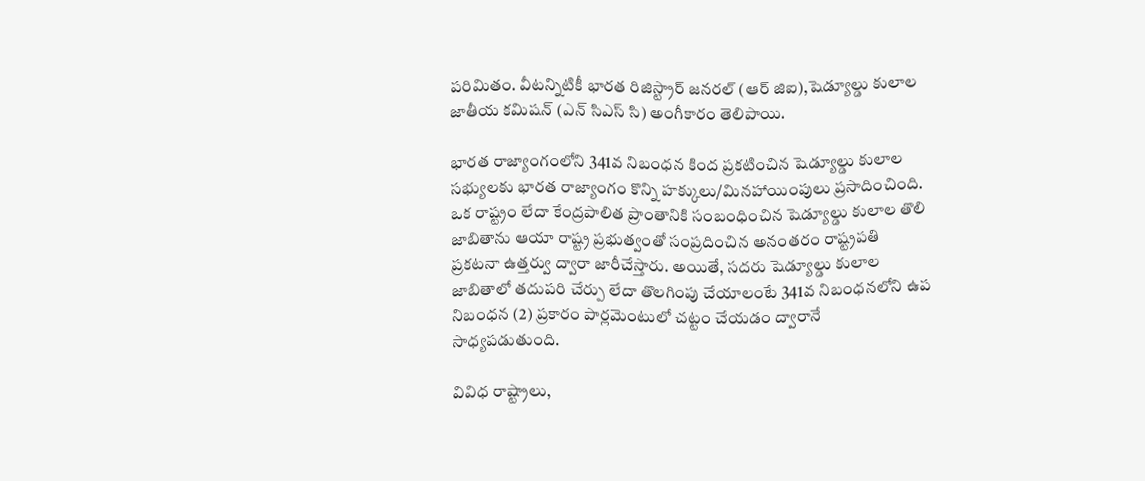ప‌రిమితం. వీట‌న్నిటికీ భార‌త రిజిస్ట్రార్ జ‌న‌ర‌ల్ (ఆర్ జిఐ),షెడ్యూల్డు కులాల జాతీయ క‌మిష‌న్ (ఎన్ సిఎస్ సి) అంగీకారం తెలిపాయి.

భార‌త రాజ్యాంగంలోని 341వ నిబంధ‌న కింద ప్ర‌క‌టించిన షెడ్యూల్డు కులాల సభ్యుల‌కు భార‌త రాజ్యాంగం కొన్ని హ‌క్కులు/మిన‌హాయింపులు ప్ర‌సాదించింది. ఒక రాష్ట్రం లేదా కేంద్రపాలిత ప్రాంతానికి సంబంధించిన షెడ్యూల్డు కులాల‌ తొలి జాబితాను ఆయా రాష్ట్ర ప్ర‌భుత్వంతో సంప్ర‌దించిన అనంత‌రం రాష్ట్రప‌తి ప్ర‌క‌ట‌నా ఉత్త‌ర్వు ద్వారా జారీచేస్తారు. అయితే, స‌దరు షెడ్యూల్డు కులాల‌ జాబితాలో త‌దుప‌రి చేర్పు లేదా తొల‌గింపు చేయాలంటే 341వ నిబంధ‌న‌లోని ఉప నిబంధ‌న (2) ప్ర‌కారం పార్ల‌మెంటులో చ‌ట్టం చేయ‌డం ద్వారానే సాధ్యపడుతుంది.

వివిధ రాష్ట్రాలు,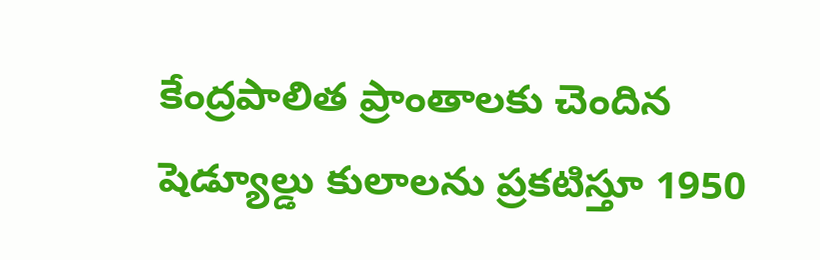కేంద్ర‌పాలిత ప్రాంతాల‌కు చెందిన షెడ్యూల్డు కులాల‌ను ప్ర‌క‌టిస్తూ 1950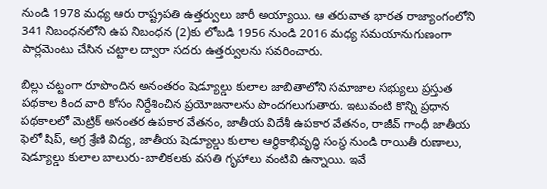నుండి 1978 మ‌ధ్య ఆరు రాష్ట్రప‌తి ఉత్త‌ర్వులు జారీ అయ్యాయి. ఆ త‌రువాత భార‌త రాజ్యాంగంలోని 341 నిబంధ‌న‌లోని ఉప నిబంధ‌న (2)కు లోబ‌డి 1956 నుండి 2016 మ‌ధ్య స‌మ‌యానుగుణంగా పార్ల‌మెంటు చేసిన చ‌ట్టాల‌ ద్వారా స‌ద‌రు ఉత్త‌ర్వుల‌ను స‌వ‌రించారు.

బిల్లు చ‌ట్టంగా రూపొందిన అనంతరం షెడ్యూల్డు కులాల జాబితాలోని స‌మాజాల స‌భ్యులు ప్ర‌స్తుత ప‌థ‌కాల కింద వారి కోసం నిర్దేశించిన ప్ర‌యోజ‌నాల‌ను పొంద‌గ‌లుగుతారు. ఇటువంటి కొన్ని ప్ర‌ధాన ప‌థకాల‌లో మెట్రిక్ అనంత‌ర ఉప‌కార వేత‌నం, జాతీయ విదేశీ ఉప‌కార‌ వేత‌నం, రాజీవ్‌ గాంధీ జాతీయ ఫెలో షిప్‌, అగ్ర‌ శ్రేణి విద్య‌, జాతీయ షెడ్యూల్డు కులాల ఆర్థికాభివృద్ధి సంస్థ‌ నుండి రాయితీ రుణాలు, షెడ్యూల్డు కులాల బాలురు-బాలిక‌ల‌కు వ‌స‌తి గృహాలు వంటివి ఉన్నాయి. ఇవే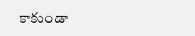కాకుండా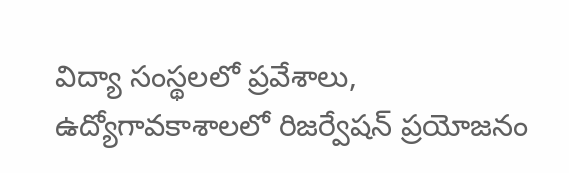విద్యా సంస్థ‌ల‌లో ప్ర‌వేశాలు, ఉద్యోగావ‌కాశాల‌లో రిజ‌ర్వేష‌న్ ప్ర‌యోజ‌నం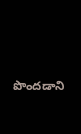పొంద‌డాని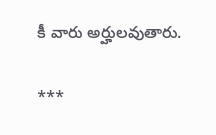కీ వారు అర్హుల‌వుతారు.

***